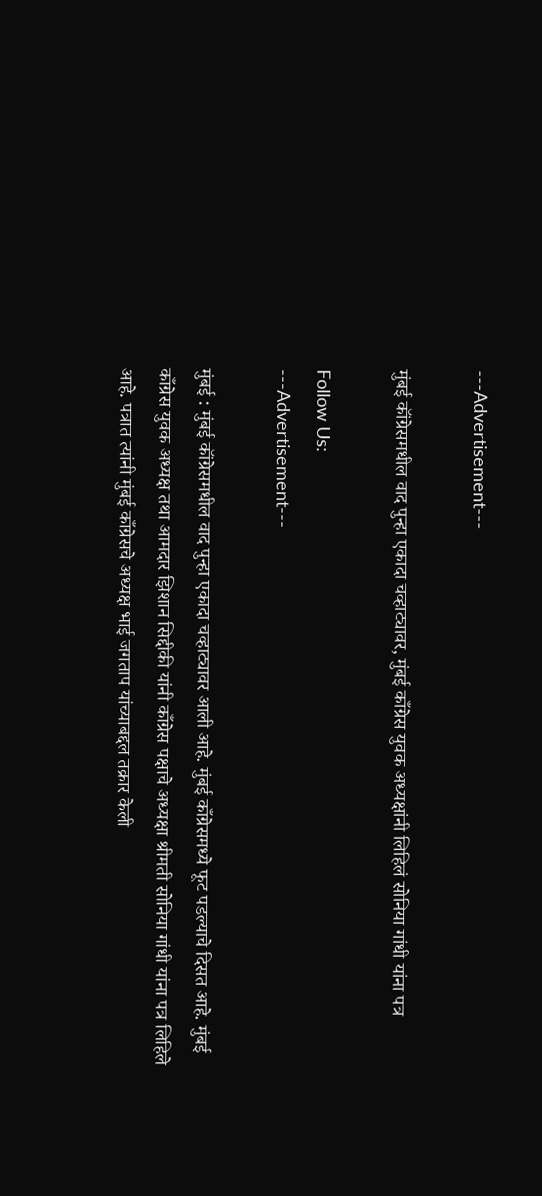---Advertisement---

मुंबई कॉंग्रेसमधील वाद पुन्हा एकादा चव्हाट्यावर, मुंबई काँग्रेस युवक अध्यक्षांनी लिहिलं सोनिया गांधी यांना पत्र

Follow Us:
---Advertisement---

मुंबई : मुंबई कॉंग्रेसमधील वाद पुन्हा एकादा चव्हाट्यावर आली आहे. मुंबई काँग्रेसमध्ये फूट पडल्याचे दिसत आहे. मुंबई काँग्रेस युवक अध्यक्ष तथा आमदार झिशान सिद्दीकी यांनी काँग्रेस पक्षाचे अध्यक्षा श्रीमती सोनिया गांधी यांना पत्र लिहिले आहे. पत्रात त्यांनी मुंबई काँग्रेसचे अध्यक्ष भाई जगताप यांच्याबद्दल तक्रार केली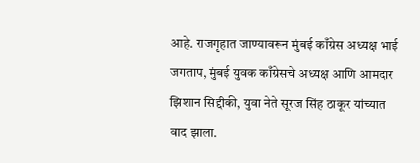आहे. राजगृहात जाण्यावरून मुंबई काँग्रेस अध्यक्ष भाई जगताप, मुंबई युवक काँग्रेसचे अध्यक्ष आणि आमदार झिशान सिद्दीकी, युवा नेते सूरज सिंह ठाकूर यांच्यात वाद झाला.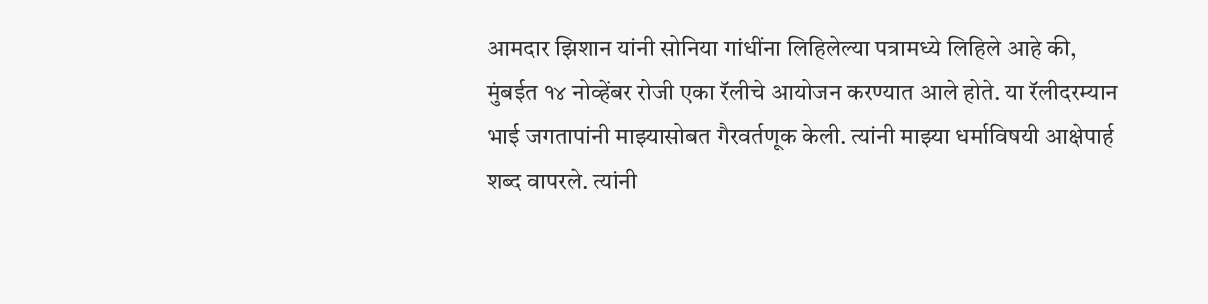आमदार झिशान यांनी सोनिया गांधींना लिहिलेल्या पत्रामध्ये लिहिले आहे की, मुंबईत १४ नोव्हेंबर रोजी एका रॅलीचे आयोजन करण्यात आले होते. या रॅलीदरम्यान भाई जगतापांनी माझ्यासोबत गैरवर्तणूक केली. त्यांनी माझ्या धर्माविषयी आक्षेपार्ह शब्द वापरले. त्यांनी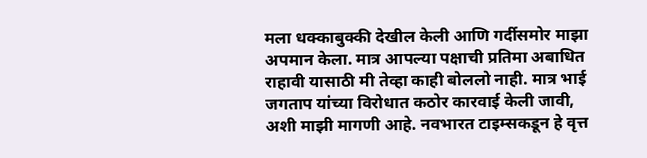मला धक्काबुक्की देखील केली आणि गर्दीसमोर माझा अपमान केला. मात्र आपल्या पक्षाची प्रतिमा अबाधित राहावी यासाठी मी तेव्हा काही बोललो नाही. मात्र भाई जगताप यांच्या विरोधात कठोर कारवाई केली जावी, अशी माझी मागणी आहे. नवभारत टाइम्सकडून हे वृत्त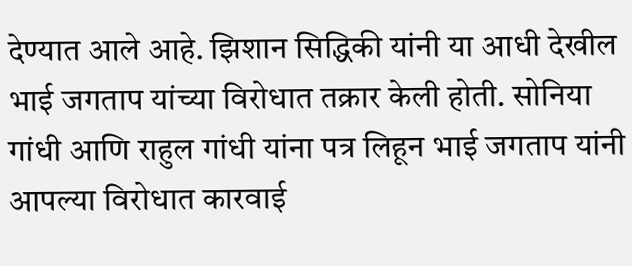देण्यात आले आहे. झिशान सिद्धिकी यांनी या आधी देखील भाई जगताप यांच्या विरोधात तक्रार केली होती. सोनिया गांधी आणि राहुल गांधी यांना पत्र लिहून भाई जगताप यांनी आपल्या विरोधात कारवाई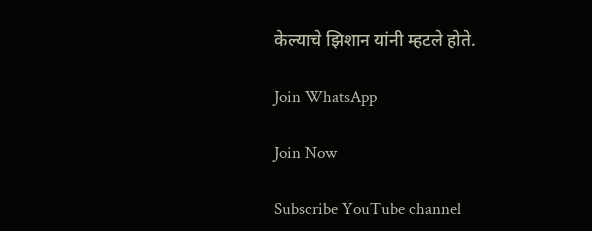केल्याचे झिशान यांनी म्हटले होते.

Join WhatsApp

Join Now

Subscribe YouTube channel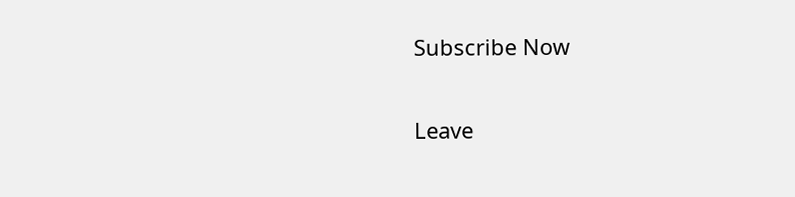Subscribe Now

Leave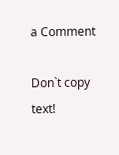a Comment

Don`t copy text!